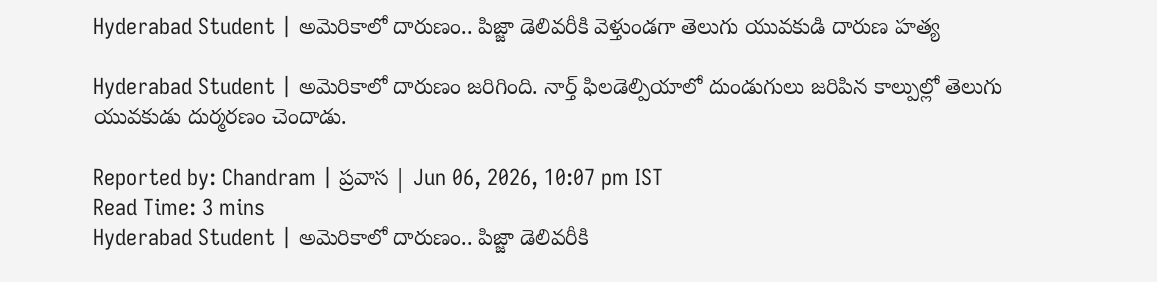Hyderabad Student | అమెరికాలో దారుణం.. పిజ్జా డెలివరీకి వెళ్తుండగా తెలుగు యువకుడి దారుణ హత్య

Hyderabad Student | అమెరికాలో దారుణం జరిగింది. నార్త్ ఫిలడెల్పియాలో దుండుగులు జరిపిన కాల్పుల్లో తెలుగు యువకుడు దుర్మరణం చెందాడు.

Reported by: Chandram | ప్రవాస | Jun 06, 2026, 10:07 pm IST
Read Time: 3 mins
Hyderabad Student | అమెరికాలో దారుణం.. పిజ్జా డెలివరీకి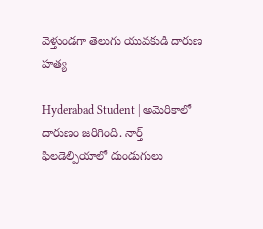వెళ్తుండగా తెలుగు యువకుడి దారుణ హత్య

Hyderabad Student | అమెరికాలో దారుణం జరిగింది. నార్త్ ఫిలడెల్పియాలో దుండుగులు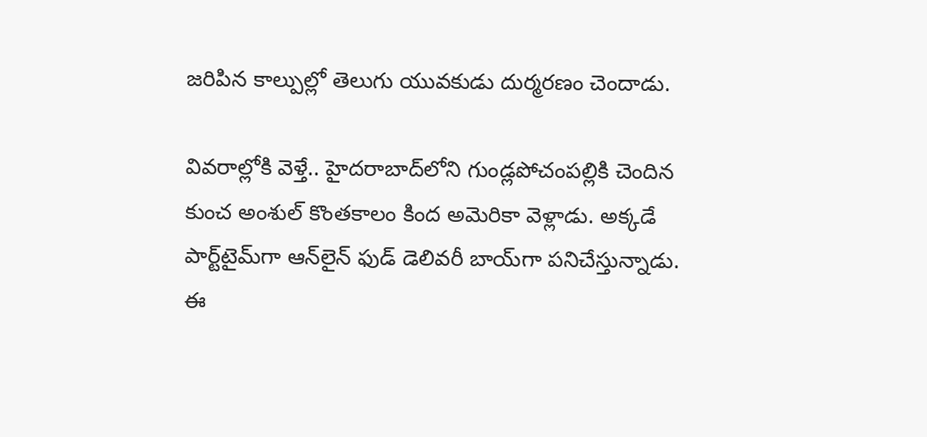జరిపిన కాల్పుల్లో తెలుగు యువకుడు దుర్మరణం చెందాడు.

వివరాల్లోకి వెళ్తే.. హైదరాబాద్‌లోని గుండ్లపోచంపల్లికి చెందిన కుంచ అంశుల్ కొంతకాలం కింద అమెరికా వెళ్లాడు. అక్కడే పార్ట్‌టైమ్‌గా ఆన్‌లైన్ ఫుడ్ డెలివరీ బాయ్‌గా పనిచేస్తున్నాడు. ఈ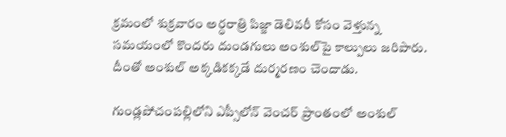క్రమంలో శుక్రవారం అర్ధరాత్రి పిజ్జా డెలివరీ కోసం వెళ్తున్న సమయంలో కొందరు దుండగులు అంశుల్‌పై కాల్పులు జరిపారు. దీంతో అంశుల్ అక్కడికక్కడే దుర్మరణం చెందాడు.

గుండ్లపోచంపల్లిలోని ఎప్సీలోన్ వెంచర్‌ ప్రాంతంలో అంశుల్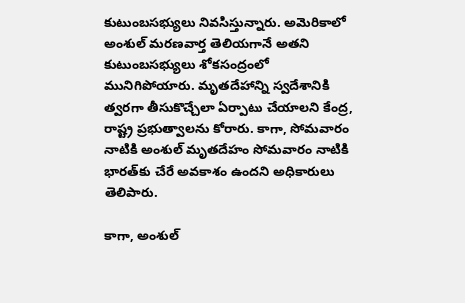కుటుంబసభ్యులు నివసిస్తున్నారు. అమెరికాలో అంశుల్ మరణవార్త తెలియగానే అతని కుటుంబసభ్యులు శోకసంద్రంలో మునిగిపోయారు. మృతదేహాన్ని స్వదేశానికి త్వరగా తీసుకొచ్చేలా ఏర్పాటు చేయాలని కేంద్ర, రాష్ట్ర ప్రభుత్వాలను కోరారు. కాగా, సోమవారం నాటికి అంశుల్ మృతదేహం సోమవారం నాటికి భారత్‌కు చేరే అవకాశం ఉందని అధికారులు తెలిపారు.

కాగా, అంశుల్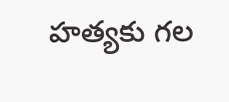హత్యకు గల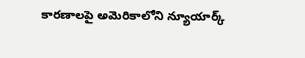కారణాలపై అమెరికాలోని న్యూయార్క్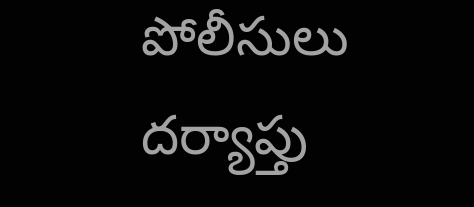పోలీసులు దర్యాప్తు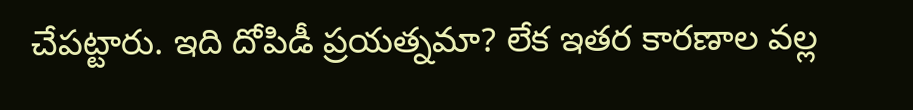చేపట్టారు. ఇది దోపిడీ ప్రయత్నమా? లేక ఇతర కారణాల వల్ల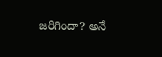జరిగిందా? అనే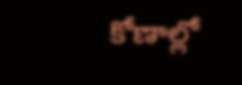కోణాల్లో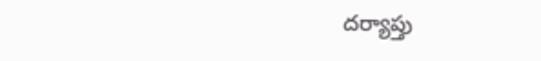దర్యాప్తు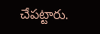చేపట్టారు.